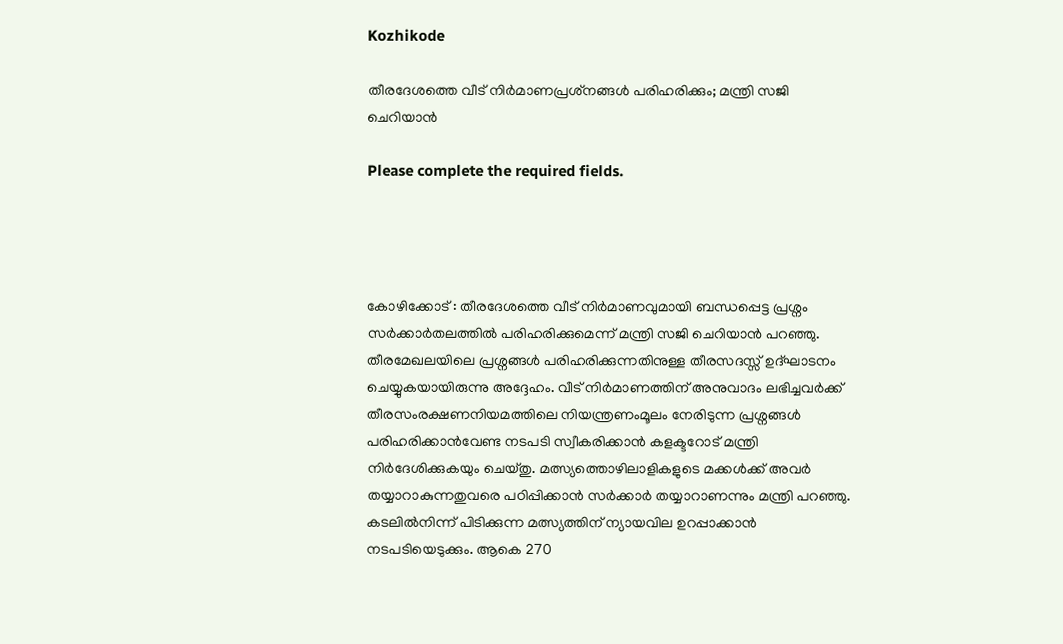Kozhikode

തീരദേശത്തെ വീട് നിർമാണപ്രശ്‌നങ്ങൾ പരിഹരിക്കും; മന്ത്രി സജി ചെറിയാൻ

Please complete the required fields.




കോഴിക്കോട് : തീരദേശത്തെ വീട്‌ നിർമാണവുമായി ബന്ധപ്പെട്ട പ്രശ്നം സർക്കാർതലത്തിൽ പരിഹരിക്കുമെന്ന് മന്ത്രി സജി ചെറിയാൻ പറഞ്ഞു. തീരമേഖലയിലെ പ്രശ്നങ്ങൾ പരിഹരിക്കുന്നതിനുള്ള തീരസദസ്സ് ഉദ്ഘാടനം ചെയ്യുകയായിരുന്നു അദ്ദേഹം. വീട് നിർമാണത്തിന് അനുവാദം ലഭിച്ചവർക്ക് തീരസംരക്ഷണനിയമത്തിലെ നിയന്ത്രണംമൂലം നേരിടുന്ന പ്രശ്നങ്ങൾ പരിഹരിക്കാൻവേണ്ട നടപടി സ്വീകരിക്കാൻ കളക്ടറോട് മന്ത്രി നിർദേശിക്കുകയും ചെയ്തു. മത്സ്യത്തൊഴിലാളികളുടെ മക്കൾക്ക് അവർ തയ്യാറാകുന്നതുവരെ പഠിപ്പിക്കാൻ സർക്കാർ തയ്യാറാണന്നും മന്ത്രി പറഞ്ഞു. കടലിൽനിന്ന് പിടിക്കുന്ന മത്സ്യത്തിന് ന്യായവില ഉറപ്പാക്കാൻ നടപടിയെടുക്കും. ആകെ 270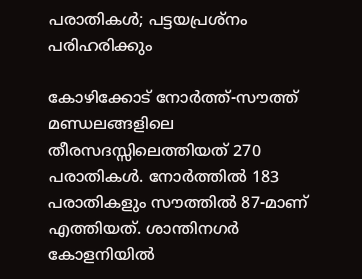പരാതികൾ; പട്ടയപ്രശ്നം പരിഹരിക്കും

കോഴിക്കോട് നോർത്ത്-സൗത്ത് മണ്ഡലങ്ങളിലെ തീരസദസ്സിലെത്തിയത് 270 പരാതികൾ. നോർത്തിൽ 183 പരാതികളും സൗത്തിൽ 87-മാണ് എത്തിയത്. ശാന്തിനഗർ കോളനിയിൽ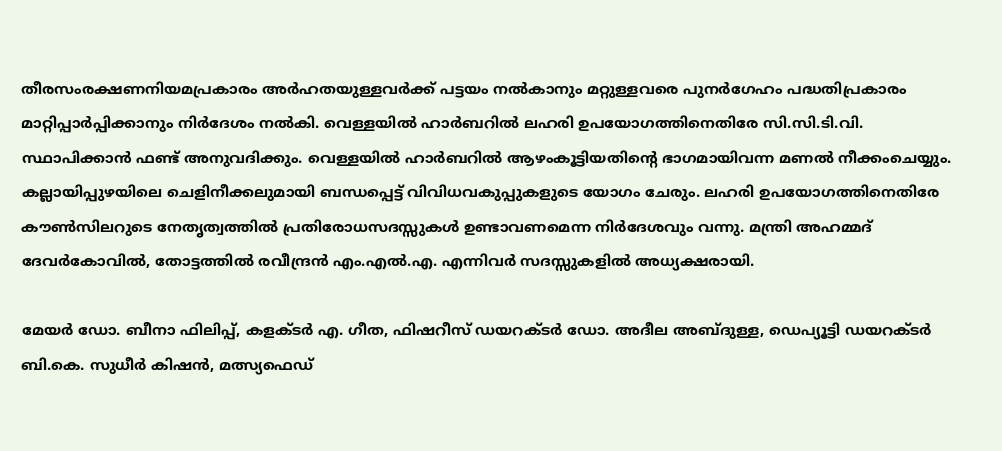തീരസംരക്ഷണനിയമപ്രകാരം അർഹതയുള്ളവർക്ക് പട്ടയം നൽകാനും മറ്റുള്ളവരെ പുനർഗേഹം പദ്ധതിപ്രകാരം മാറ്റിപ്പാർപ്പിക്കാനും നിർദേശം നൽകി. വെള്ളയിൽ ഹാർബറിൽ ലഹരി ഉപയോഗത്തിനെതിരേ സി.സി.ടി.വി. സ്ഥാപിക്കാൻ ഫണ്ട് അനുവദിക്കും. വെള്ളയിൽ ഹാർബറിൽ ആഴംകൂട്ടിയതിന്റെ ഭാഗമായിവന്ന മണൽ നീക്കംചെയ്യും. കല്ലായിപ്പുഴയിലെ ചെളിനീക്കലുമായി ബന്ധപ്പെട്ട് വിവിധവകുപ്പുകളുടെ യോഗം ചേരും. ലഹരി ഉപയോഗത്തിനെതിരേ കൗൺസിലറുടെ നേതൃത്വത്തിൽ പ്രതിരോധസദസ്സുകൾ ഉണ്ടാവണമെന്ന നിർദേശവും വന്നു. മന്ത്രി അഹമ്മദ് ദേവർകോവിൽ, തോട്ടത്തിൽ രവീന്ദ്രൻ എം.എൽ.എ. എന്നിവർ സദസ്സുകളിൽ അധ്യക്ഷരായി.

മേയർ ഡോ. ബീനാ ഫിലിപ്പ്, കളക്ടർ എ. ഗീത, ഫിഷറീസ് ഡയറക്ടർ ഡോ. അദീല അബ്ദുള്ള, ഡെപ്യൂട്ടി ഡയറക്ടർ ബി.കെ. സുധീർ കിഷൻ, മത്സ്യഫെഡ്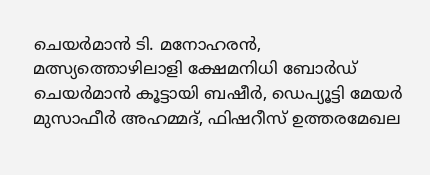ചെയർമാൻ ടി. മനോഹരൻ, മത്സ്യത്തൊഴിലാളി ക്ഷേമനിധി ബോർഡ് ചെയർമാൻ കൂട്ടായി ബഷീർ, ഡെപ്യൂട്ടി മേയർ മുസാഫീർ അഹമ്മദ്, ഫിഷറീസ് ഉത്തരമേഖല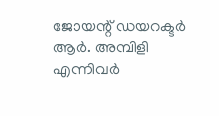ജോയന്റ് ഡയറക്ടർ ആർ. അമ്പിളി എന്നിവർ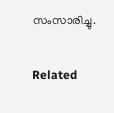സംസാരിച്ചു.

Related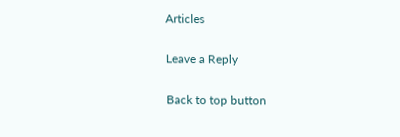Articles

Leave a Reply

Back to top button